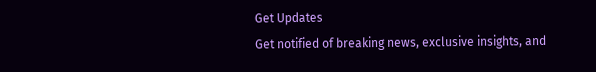Get Updates
Get notified of breaking news, exclusive insights, and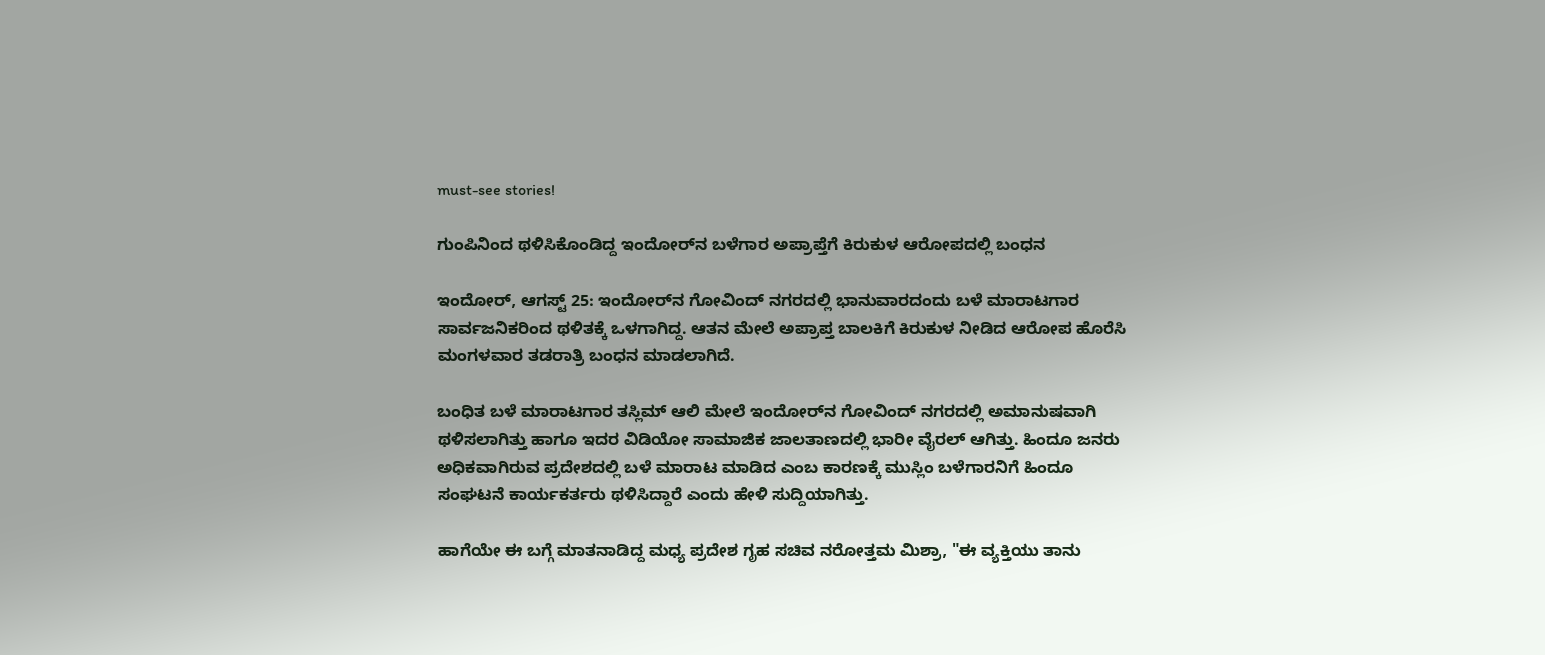must-see stories!

ಗುಂಪಿನಿಂದ ಥಳಿಸಿಕೊಂಡಿದ್ದ ಇಂದೋರ್‌ನ ಬಳೆಗಾರ ಅಪ್ರಾಪ್ತೆಗೆ ಕಿರುಕುಳ ಆರೋಪದಲ್ಲಿ ಬಂಧನ

ಇಂದೋರ್‌, ಆಗಸ್ಟ್‌ 25: ಇಂದೋರ್‌ನ ಗೋವಿಂದ್‌ ನಗರದಲ್ಲಿ ಭಾನುವಾರದಂದು ಬಳೆ ಮಾರಾಟಗಾರ ಸಾರ್ವಜನಿಕರಿಂದ ಥಳಿತಕ್ಕೆ ಒಳಗಾಗಿದ್ದ. ಆತನ ಮೇಲೆ ಅಪ್ರಾಪ್ತ ಬಾಲಕಿಗೆ ಕಿರುಕುಳ ನೀಡಿದ ಆರೋಪ ಹೊರೆಸಿ ಮಂಗಳವಾರ ತಡರಾತ್ರಿ ಬಂಧನ ಮಾಡಲಾಗಿದೆ.

ಬಂಧಿತ ಬಳೆ ಮಾರಾಟಗಾರ ತಸ್ಲಿಮ್‌ ಆಲಿ ಮೇಲೆ ಇಂದೋರ್‌ನ ಗೋವಿಂದ್‌ ನಗರದಲ್ಲಿ ಅಮಾನುಷವಾಗಿ ಥಳಿಸಲಾಗಿತ್ತು ಹಾಗೂ ಇದರ ವಿಡಿಯೋ ಸಾಮಾಜಿಕ ಜಾಲತಾಣದಲ್ಲಿ ಭಾರೀ ವೈರಲ್‌ ಆಗಿತ್ತು. ಹಿಂದೂ ಜನರು ಅಧಿಕವಾಗಿರುವ ಪ್ರದೇಶದಲ್ಲಿ ಬಳೆ ಮಾರಾಟ ಮಾಡಿದ ಎಂಬ ಕಾರಣಕ್ಕೆ ಮುಸ್ಲಿಂ ಬಳೆಗಾರನಿಗೆ ಹಿಂದೂ ಸಂಘಟನೆ ಕಾರ್ಯಕರ್ತರು ಥಳಿಸಿದ್ದಾರೆ ಎಂದು ಹೇಳಿ ಸುದ್ದಿಯಾಗಿತ್ತು.

ಹಾಗೆಯೇ ಈ ಬಗ್ಗೆ ಮಾತನಾಡಿದ್ದ ಮಧ್ಯ ಪ್ರದೇಶ ಗೃಹ ಸಚಿವ ನರೋತ್ತಮ ಮಿಶ್ರಾ, "ಈ ವ್ಯಕ್ತಿಯು ತಾನು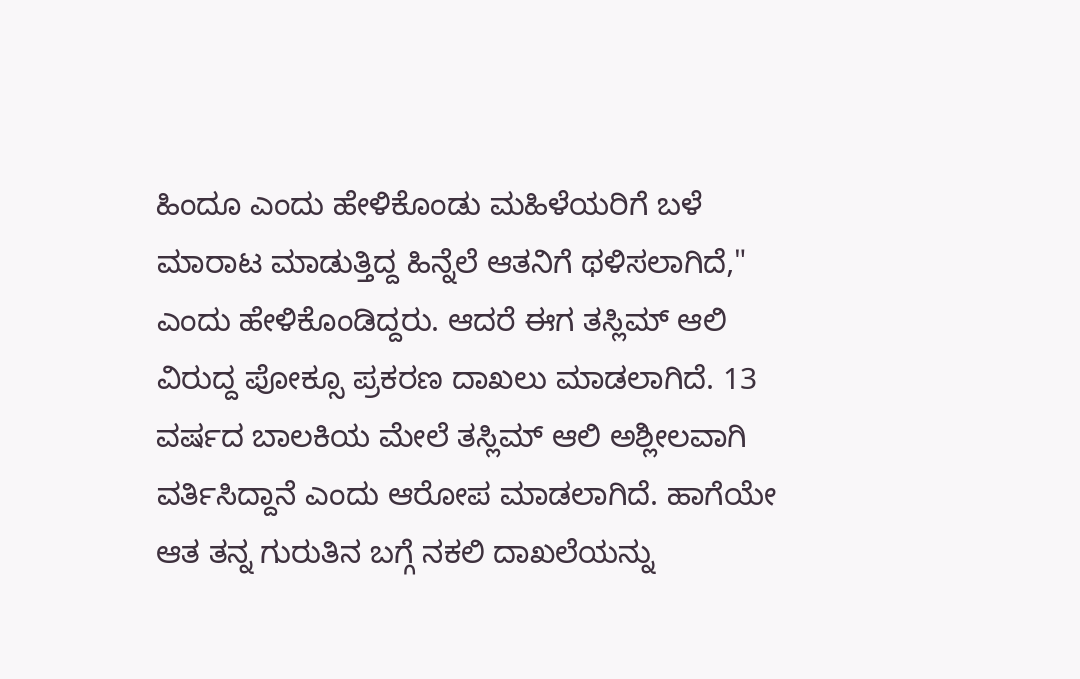ಹಿಂದೂ ಎಂದು ಹೇಳಿಕೊಂಡು ಮಹಿಳೆಯರಿಗೆ ಬಳೆ ಮಾರಾಟ ಮಾಡುತ್ತಿದ್ದ ಹಿನ್ನೆಲೆ ಆತನಿಗೆ ಥಳಿಸಲಾಗಿದೆ," ಎಂದು ಹೇಳಿಕೊಂಡಿದ್ದರು. ಆದರೆ ಈಗ ತಸ್ಲಿಮ್‌ ಆಲಿ ವಿರುದ್ದ ಪೋಕ್ಸೂ ಪ್ರಕರಣ ದಾಖಲು ಮಾಡಲಾಗಿದೆ. 13 ವರ್ಷದ ಬಾಲಕಿಯ ಮೇಲೆ ತಸ್ಲಿಮ್‌ ಆಲಿ ಅಶ್ಲೀಲವಾಗಿ ವರ್ತಿಸಿದ್ದಾನೆ ಎಂದು ಆರೋಪ ಮಾಡಲಾಗಿದೆ. ಹಾಗೆಯೇ ಆತ ತನ್ನ ಗುರುತಿನ ಬಗ್ಗೆ ನಕಲಿ ದಾಖಲೆಯನ್ನು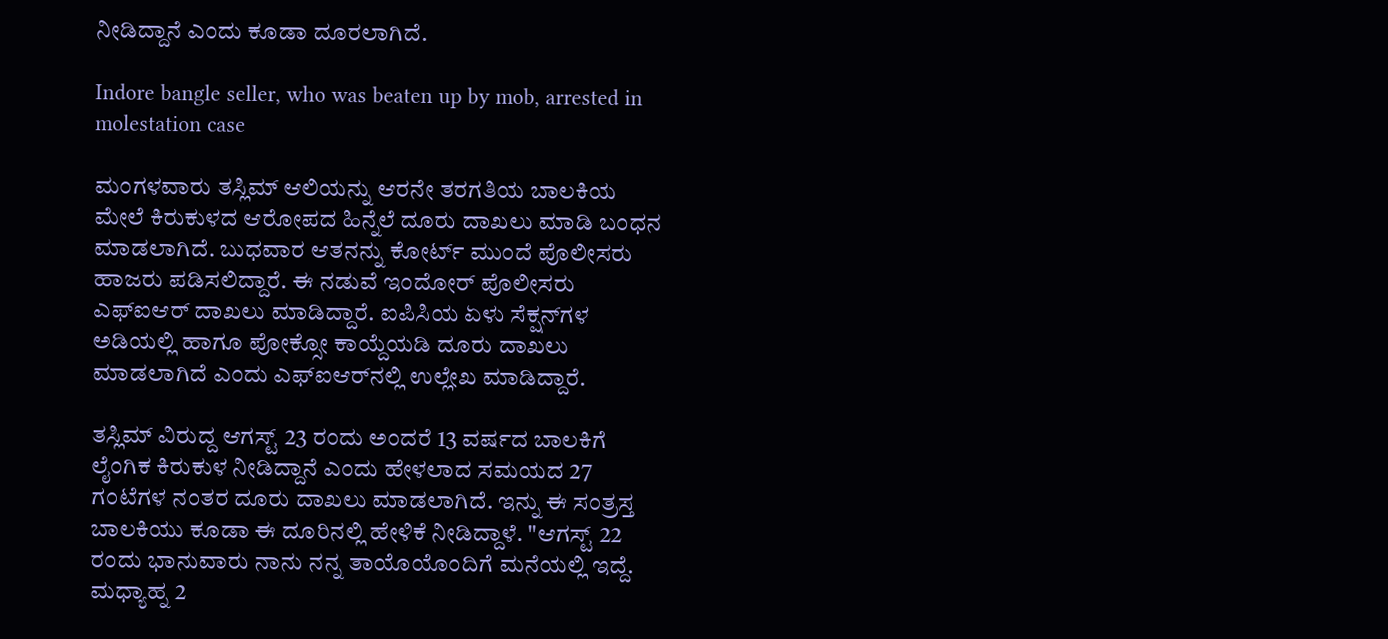ನೀಡಿದ್ದಾನೆ ಎಂದು ಕೂಡಾ ದೂರಲಾಗಿದೆ.

Indore bangle seller, who was beaten up by mob, arrested in molestation case

ಮಂಗಳವಾರು ತಸ್ಲಿಮ್‌ ಆಲಿಯನ್ನು ಆರನೇ ತರಗತಿಯ ಬಾಲಕಿಯ ಮೇಲೆ ಕಿರುಕುಳದ ಆರೋಪದ ಹಿನ್ನೆಲೆ ದೂರು ದಾಖಲು ಮಾಡಿ ಬಂಧನ ಮಾಡಲಾಗಿದೆ. ಬುಧವಾರ ಆತನನ್ನು ಕೋರ್ಟ್ ಮುಂದೆ ಪೊಲೀಸರು ಹಾಜರು ಪಡಿಸಲಿದ್ದಾರೆ. ಈ ನಡುವೆ ಇಂದೋರ್‌ ಪೊಲೀಸರು ಎಫ್‌ಐಆರ್‌ ದಾಖಲು ಮಾಡಿದ್ದಾರೆ. ಐಪಿಸಿಯ ಏಳು ಸೆಕ್ಷನ್‌ಗಳ ಅಡಿಯಲ್ಲಿ ಹಾಗೂ ಪೋಕ್ಸೋ ಕಾಯ್ದೆಯಡಿ ದೂರು ದಾಖಲು ಮಾಡಲಾಗಿದೆ ಎಂದು ಎಫ್‌ಐಆರ್‌ನಲ್ಲಿ ಉಲ್ಲೇಖ ಮಾಡಿದ್ದಾರೆ.

ತಸ್ಲಿಮ್‌ ವಿರುದ್ದ ಆಗಸ್ಟ್‌ 23 ರಂದು ಅಂದರೆ 13 ವರ್ಷದ ಬಾಲಕಿಗೆ ಲೈಂಗಿಕ ಕಿರುಕುಳ ನೀಡಿದ್ದಾನೆ ಎಂದು ಹೇಳಲಾದ ಸಮಯದ 27 ಗಂಟೆಗಳ ನಂತರ ದೂರು ದಾಖಲು ಮಾಡಲಾಗಿದೆ. ಇನ್ನು ಈ ಸಂತ್ರಸ್ತ ಬಾಲಕಿಯು ಕೂಡಾ ಈ ದೂರಿನಲ್ಲಿ ಹೇಳಿಕೆ ನೀಡಿದ್ದಾಳೆ. "ಆಗಸ್ಟ್‌ 22 ರಂದು ಭಾನುವಾರು ನಾನು ನನ್ನ ತಾಯೊಯೊಂದಿಗೆ ಮನೆಯಲ್ಲಿ ಇದ್ದೆ. ಮಧ್ಯಾಹ್ನ 2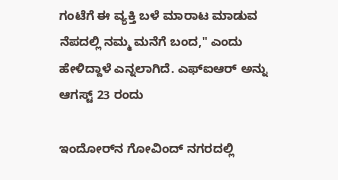ಗಂಟೆಗೆ ಈ ವ್ಯಕ್ತಿ ಬಳೆ ಮಾರಾಟ ಮಾಡುವ ನೆಪದಲ್ಲಿ ನಮ್ಮ ಮನೆಗೆ ಬಂದ," ಎಂದು ಹೇಳಿದ್ದಾಳೆ ಎನ್ನಲಾಗಿದೆ. ಎಫ್‌ಐಆರ್‌ ಅನ್ನು ಆಗಸ್ಟ್‌ 23 ರಂದು

ಇಂದೋರ್‌ನ ಗೋವಿಂದ್‌ ನಗರದಲ್ಲಿ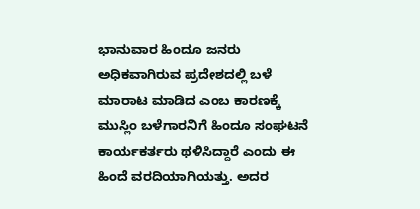ಭಾನುವಾರ ಹಿಂದೂ ಜನರು ಅಧಿಕವಾಗಿರುವ ಪ್ರದೇಶದಲ್ಲಿ ಬಳೆ ಮಾರಾಟ ಮಾಡಿದ ಎಂಬ ಕಾರಣಕ್ಕೆ ಮುಸ್ಲಿಂ ಬಳೆಗಾರನಿಗೆ ಹಿಂದೂ ಸಂಘಟನೆ ಕಾರ್ಯಕರ್ತರು ಥಳಿಸಿದ್ದಾರೆ ಎಂದು ಈ ಹಿಂದೆ ವರದಿಯಾಗಿಯತ್ತು. ಅದರ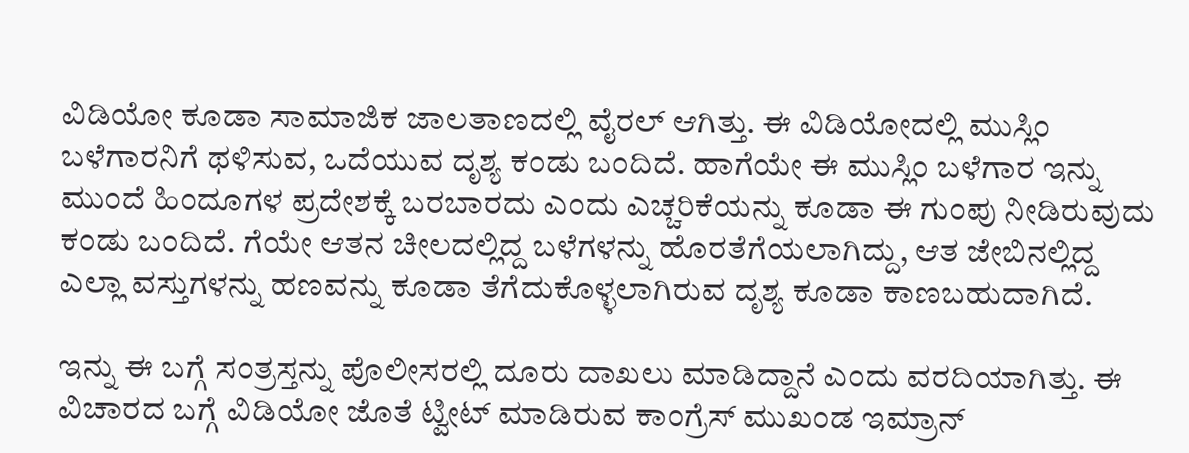ವಿಡಿಯೋ ಕೂಡಾ ಸಾಮಾಜಿಕ ಜಾಲತಾಣದಲ್ಲಿ ವೈರಲ್‌ ಆಗಿತ್ತು. ಈ ವಿಡಿಯೋದಲ್ಲಿ ಮುಸ್ಲಿಂ ಬಳೆಗಾರನಿಗೆ ಥಳಿಸುವ, ಒದೆಯುವ ದೃಶ್ಯ ಕಂಡು ಬಂದಿದೆ. ಹಾಗೆಯೇ ಈ ಮುಸ್ಲಿಂ ಬಳೆಗಾರ ಇನ್ನು ಮುಂದೆ ಹಿಂದೂಗಳ ಪ್ರದೇಶಕ್ಕೆ ಬರಬಾರದು ಎಂದು ಎಚ್ಚರಿಕೆಯನ್ನು ಕೂಡಾ ಈ ಗುಂಪು ನೀಡಿರುವುದು ಕಂಡು ಬಂದಿದೆ. ಗೆಯೇ ಆತನ ಚೀಲದಲ್ಲಿದ್ದ ಬಳೆಗಳನ್ನು ಹೊರತೆಗೆಯಲಾಗಿದ್ದು, ಆತ ಜೇಬಿನಲ್ಲಿದ್ದ ಎಲ್ಲಾ ವಸ್ತುಗಳನ್ನು ಹಣವನ್ನು ಕೂಡಾ ತೆಗೆದುಕೊಳ್ಳಲಾಗಿರುವ ದೃಶ್ಯ ಕೂಡಾ ಕಾಣಬಹುದಾಗಿದೆ.

ಇನ್ನು ಈ ಬಗ್ಗೆ ಸಂತ್ರಸ್ತನ್ನು ಪೊಲೀಸರಲ್ಲಿ ದೂರು ದಾಖಲು ಮಾಡಿದ್ದಾನೆ ಎಂದು ವರದಿಯಾಗಿತ್ತು. ಈ ವಿಚಾರದ ಬಗ್ಗೆ ವಿಡಿಯೋ ಜೊತೆ ಟ್ವೀಟ್‌ ಮಾಡಿರುವ ಕಾಂಗ್ರೆಸ್‌ ಮುಖಂಡ ಇಮ್ರಾನ್‌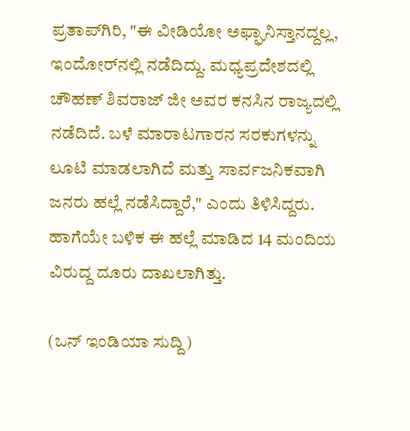ಪ್ರತಾಪ್‌ಗಿರಿ, "ಈ ವೀಡಿಯೋ ಅಫ್ಘಾನಿಸ್ತಾನದ್ದಲ್ಲ, ಇಂದೋರ್‌ನಲ್ಲಿ ನಡೆದಿದ್ದು. ಮಧ್ಯಪ್ರದೇಶದಲ್ಲಿ ಚೌಹಣ್ ಶಿವರಾಜ್ ಜೀ ಅವರ ಕನಸಿನ ರಾಜ್ಯದಲ್ಲಿ ನಡೆದಿದೆ. ಬಳೆ ಮಾರಾಟಗಾರನ ಸರಕುಗಳನ್ನು ಲೂಟಿ ಮಾಡಲಾಗಿದೆ ಮತ್ತು ಸಾರ್ವಜನಿಕವಾಗಿ ಜನರು ಹಲ್ಲೆ ನಡೆಸಿದ್ದಾರೆ," ಎಂದು ತಿಳಿಸಿದ್ದರು. ಹಾಗೆಯೇ ಬಳಿಕ ಈ ಹಲ್ಲೆ ಮಾಡಿದ 14 ಮಂದಿಯ ವಿರುದ್ದ ದೂರು ದಾಖಲಾಗಿತ್ತು.

(ಒನ್‌ ಇಂಡಿಯಾ ಸುದ್ದಿ)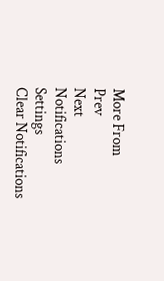More From
Prev
Next
Notifications
Settings
Clear Notifications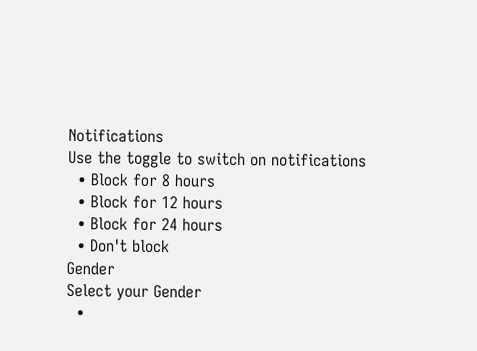Notifications
Use the toggle to switch on notifications
  • Block for 8 hours
  • Block for 12 hours
  • Block for 24 hours
  • Don't block
Gender
Select your Gender
  •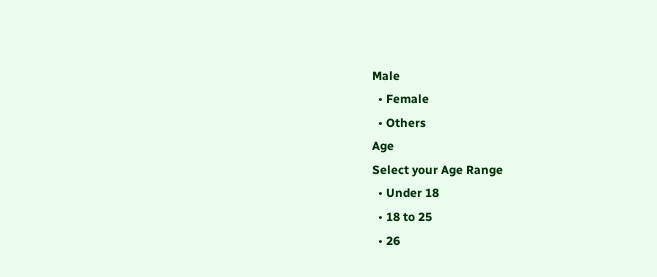Male
  • Female
  • Others
Age
Select your Age Range
  • Under 18
  • 18 to 25
  • 26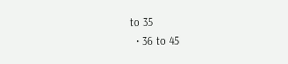to 35
  • 36 to 45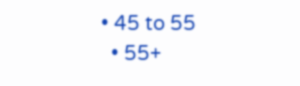• 45 to 55
  • 55+